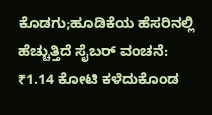ಕೊಡಗು;ಹೂಡಿಕೆಯ ಹೆಸರಿನಲ್ಲಿ ಹೆಚ್ಚುತ್ತಿದೆ ಸೈಬರ್ ವಂಚನೆ: ₹1.14 ಕೋಟಿ ಕಳೆದುಕೊಂಡ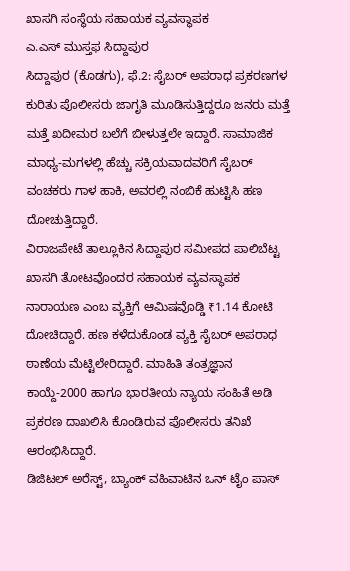ಖಾಸಗಿ ಸಂಸ್ಥೆಯ ಸಹಾಯಕ ವ್ಯವಸ್ಥಾಪಕ
ಎ.ಎಸ್ ಮುಸ್ತಫ ಸಿದ್ದಾಪುರ
ಸಿದ್ದಾಪುರ (ಕೊಡಗು), ಫೆ.2: ಸೈಬರ್ ಅಪರಾಧ ಪ್ರಕರಣಗಳ ಕುರಿತು ಪೊಲೀಸರು ಜಾಗೃತಿ ಮೂಡಿಸುತ್ತಿದ್ದರೂ ಜನರು ಮತ್ತೆ ಮತ್ತೆ ಖದೀಮರ ಬಲೆಗೆ ಬೀಳುತ್ತಲೇ ಇದ್ದಾರೆ. ಸಾಮಾಜಿಕ ಮಾಧ್ಯ-ಮಗಳಲ್ಲಿ ಹೆಚ್ಚು ಸಕ್ರಿಯವಾದವರಿಗೆ ಸೈಬರ್ ವಂಚಕರು ಗಾಳ ಹಾಕಿ, ಅವರಲ್ಲಿ ನಂಬಿಕೆ ಹುಟ್ಟಿಸಿ ಹಣ ದೋಚುತ್ತಿದ್ದಾರೆ.
ವಿರಾಜಪೇಟೆ ತಾಲ್ಲೂಕಿನ ಸಿದ್ದಾಪುರ ಸಮೀಪದ ಪಾಲಿಬೆಟ್ಟ ಖಾಸಗಿ ತೋಟವೊಂದರ ಸಹಾಯಕ ವ್ಯವಸ್ಥಾಪಕ ನಾರಾಯಣ ಎಂಬ ವ್ಯಕ್ತಿಗೆ ಆಮಿಷವೊಡ್ಡಿ ₹1.14 ಕೋಟಿ ದೋಚಿದ್ದಾರೆ. ಹಣ ಕಳೆದುಕೊಂಡ ವ್ಯಕ್ತಿ ಸೈಬರ್ ಅಪರಾಧ ಠಾಣೆಯ ಮೆಟ್ಟಿಲೇರಿದ್ದಾರೆ. ಮಾಹಿತಿ ತಂತ್ರಜ್ಞಾನ ಕಾಯ್ದೆ-2000 ಹಾಗೂ ಭಾರತೀಯ ನ್ಯಾಯ ಸಂಹಿತೆ ಅಡಿ ಪ್ರಕರಣ ದಾಖಲಿಸಿ ಕೊಂಡಿರುವ ಪೊಲೀಸರು ತನಿಖೆ ಆರಂಭಿಸಿದ್ದಾರೆ.
ಡಿಜಿಟಲ್ ಅರೆಸ್ಟ್, ಬ್ಯಾಂಕ್ ವಹಿವಾಟಿನ ಒನ್ ಟೈಂ ಪಾಸ್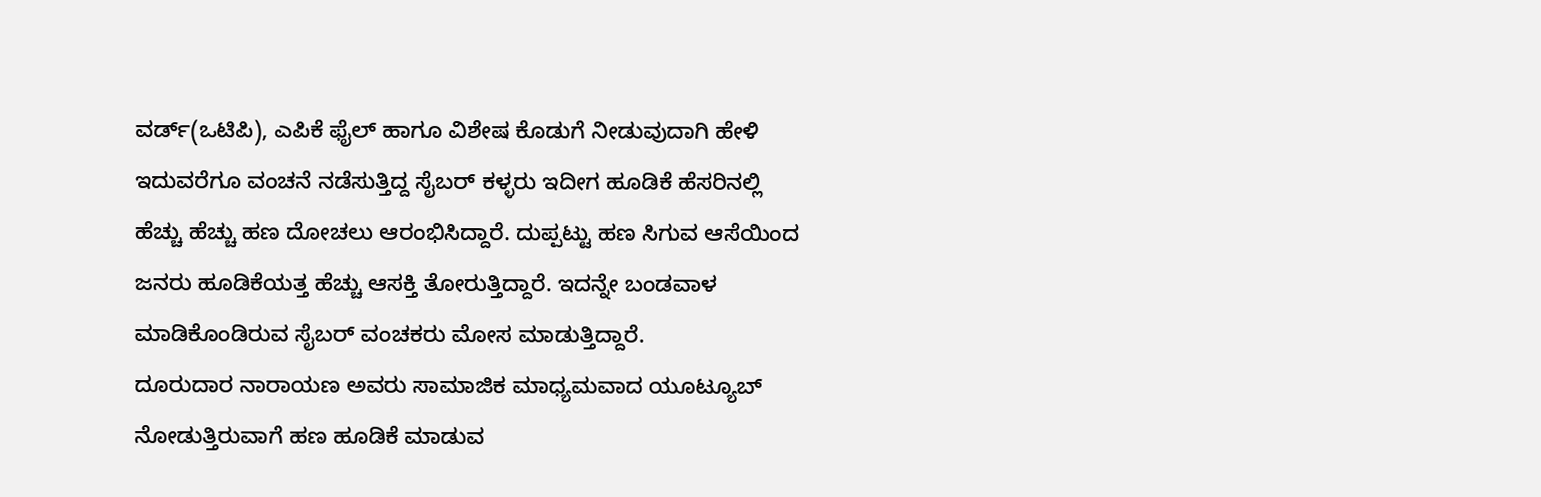ವರ್ಡ್(ಒಟಿಪಿ), ಎಪಿಕೆ ಫೈಲ್ ಹಾಗೂ ವಿಶೇಷ ಕೊಡುಗೆ ನೀಡುವುದಾಗಿ ಹೇಳಿ ಇದುವರೆಗೂ ವಂಚನೆ ನಡೆಸುತ್ತಿದ್ದ ಸೈಬರ್ ಕಳ್ಳರು ಇದೀಗ ಹೂಡಿಕೆ ಹೆಸರಿನಲ್ಲಿ ಹೆಚ್ಚು ಹೆಚ್ಚು ಹಣ ದೋಚಲು ಆರಂಭಿಸಿದ್ದಾರೆ. ದುಪ್ಪಟ್ಟು ಹಣ ಸಿಗುವ ಆಸೆಯಿಂದ ಜನರು ಹೂಡಿಕೆಯತ್ತ ಹೆಚ್ಚು ಆಸಕ್ತಿ ತೋರುತ್ತಿದ್ದಾರೆ. ಇದನ್ನೇ ಬಂಡವಾಳ ಮಾಡಿಕೊಂಡಿರುವ ಸೈಬರ್ ವಂಚಕರು ಮೋಸ ಮಾಡುತ್ತಿದ್ದಾರೆ.
ದೂರುದಾರ ನಾರಾಯಣ ಅವರು ಸಾಮಾಜಿಕ ಮಾಧ್ಯಮವಾದ ಯೂಟ್ಯೂಬ್ ನೋಡುತ್ತಿರುವಾಗೆ ಹಣ ಹೂಡಿಕೆ ಮಾಡುವ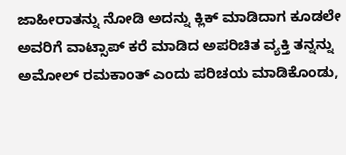ಜಾಹೀರಾತನ್ನು ನೋಡಿ ಅದನ್ನು ಕ್ಲಿಕ್ ಮಾಡಿದಾಗ ಕೂಡಲೇ ಅವರಿಗೆ ವಾಟ್ಸಾಪ್ ಕರೆ ಮಾಡಿದ ಅಪರಿಚಿತ ವ್ಯಕ್ತಿ ತನ್ನನ್ನು ಅಮೋಲ್ ರಮಕಾಂತ್ ಎಂದು ಪರಿಚಯ ಮಾಡಿಕೊಂಡು,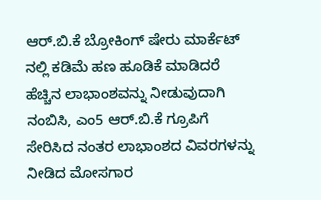ಆರ್.ಬಿ.ಕೆ ಬ್ರೋಕಿಂಗ್ ಷೇರು ಮಾರ್ಕೆಟ್ ನಲ್ಲಿ ಕಡಿಮೆ ಹಣ ಹೂಡಿಕೆ ಮಾಡಿದರೆ ಹೆಚ್ಚಿನ ಲಾಭಾಂಶವನ್ನು ನೀಡುವುದಾಗಿ ನಂಬಿಸಿ, ಎಂ5 ಆರ್.ಬಿ.ಕೆ ಗ್ರೂಪಿಗೆ ಸೇರಿಸಿದ ನಂತರ ಲಾಭಾಂಶದ ವಿವರಗಳನ್ನು ನೀಡಿದ ಮೋಸಗಾರ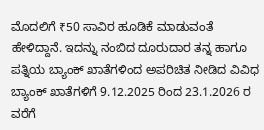ಮೊದಲಿಗೆ ₹50 ಸಾವಿರ ಹೂಡಿಕೆ ಮಾಡುವಂತೆ ಹೇಳಿದ್ದಾನೆ. ಇದನ್ನು ನಂಬಿದ ದೂರುದಾರ ತನ್ನ ಹಾಗೂ ಪತ್ನಿಯ ಬ್ಯಾಂಕ್ ಖಾತೆಗಳಿಂದ ಅಪರಿಚಿತ ನೀಡಿದ ವಿವಿಧ ಬ್ಯಾಂಕ್ ಖಾತೆಗಳಿಗೆ 9.12.2025 ರಿಂದ 23.1.2026 ರ ವರೆಗೆ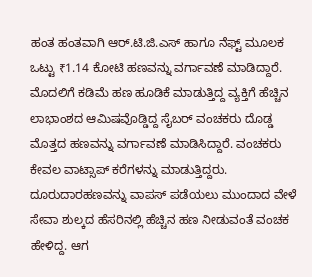ಹಂತ ಹಂತವಾಗಿ ಆರ್.ಟಿ.ಜಿ.ಎಸ್ ಹಾಗೂ ನೆಫ್ಟ್ ಮೂಲಕ ಒಟ್ಟು ₹1.14 ಕೋಟಿ ಹಣವನ್ನು ವರ್ಗಾವಣೆ ಮಾಡಿದ್ದಾರೆ.
ಮೊದಲಿಗೆ ಕಡಿಮೆ ಹಣ ಹೂಡಿಕೆ ಮಾಡುತ್ತಿದ್ದ ವ್ಯಕ್ತಿಗೆ ಹೆಚ್ಚಿನ ಲಾಭಾಂಶದ ಆಮಿಷವೊಡ್ಡಿದ್ದ ಸೈಬರ್ ವಂಚಕರು ದೊಡ್ಡ ಮೊತ್ತದ ಹಣವನ್ನು ವರ್ಗಾವಣೆ ಮಾಡಿಸಿದ್ದಾರೆ. ವಂಚಕರು ಕೇವಲ ವಾಟ್ಸಾಪ್ ಕರೆಗಳನ್ನು ಮಾಡುತ್ತಿದ್ದರು. ದೂರುದಾರಹಣವನ್ನು ವಾಪಸ್ ಪಡೆಯಲು ಮುಂದಾದ ವೇಳೆ ಸೇವಾ ಶುಲ್ಕದ ಹೆಸರಿನಲ್ಲಿ ಹೆಚ್ಚಿನ ಹಣ ನೀಡುವಂತೆ ವಂಚಕ ಹೇಳಿದ್ದ. ಆಗ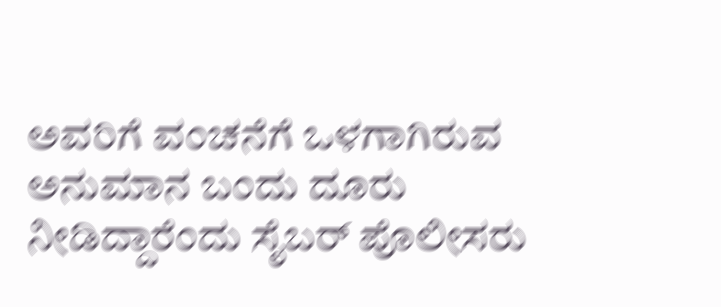ಅವರಿಗೆ ವಂಚನೆಗೆ ಒಳಗಾಗಿರುವ ಅನುಮಾನ ಬಂದು ದೂರು ನೀಡಿದ್ದಾರೆಂದು ಸೈಬರ್ ಪೊಲೀಸರು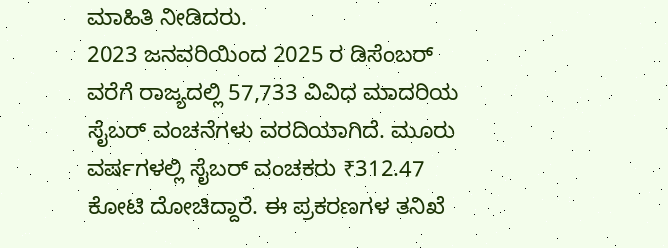ಮಾಹಿತಿ ನೀಡಿದರು.
2023 ಜನವರಿಯಿಂದ 2025 ರ ಡಿಸೆಂಬರ್ ವರೆಗೆ ರಾಜ್ಯದಲ್ಲಿ 57,733 ವಿವಿಧ ಮಾದರಿಯ ಸೈಬರ್ ವಂಚನೆಗಳು ವರದಿಯಾಗಿದೆ. ಮೂರು ವರ್ಷಗಳಲ್ಲಿ ಸೈಬರ್ ವಂಚಕರು ₹312.47 ಕೋಟಿ ದೋಚಿದ್ದಾರೆ. ಈ ಪ್ರಕರಣಗಳ ತನಿಖೆ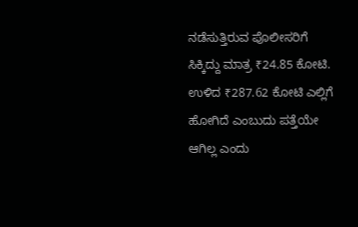ನಡೆಸುತ್ತಿರುವ ಪೊಲೀಸರಿಗೆ ಸಿಕ್ಕಿದ್ದು ಮಾತ್ರ ₹24.85 ಕೋಟಿ. ಉಳಿದ ₹287.62 ಕೋಟಿ ಎಲ್ಲಿಗೆ ಹೋಗಿದೆ ಎಂಬುದು ಪತ್ತೆಯೇ ಆಗಿಲ್ಲ ಎಂದು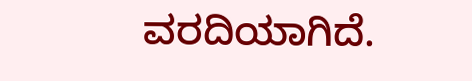ವರದಿಯಾಗಿದೆ.